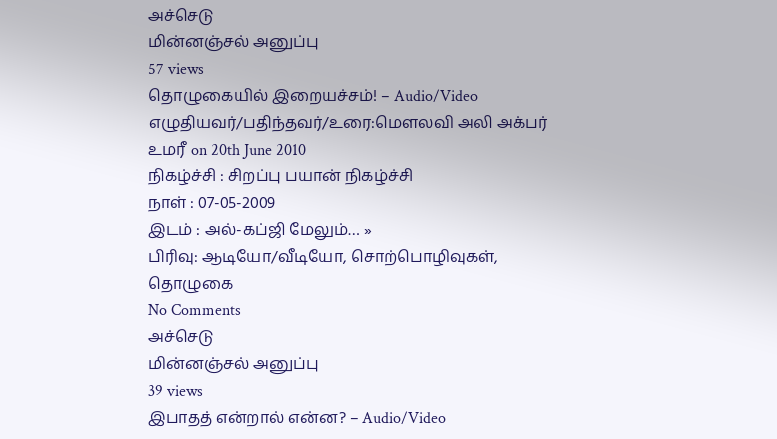அச்செடு
மின்னஞ்சல் அனுப்பு
57 views
தொழுகையில் இறையச்சம்! – Audio/Video
எழுதியவர்/பதிந்தவர்/உரை:மௌலவி அலி அக்பர் உமரீ on 20th June 2010
நிகழ்ச்சி : சிறப்பு பயான் நிகழ்ச்சி
நாள் : 07-05-2009
இடம் : அல்-கப்ஜி மேலும்… »
பிரிவு: ஆடியோ/வீடியோ, சொற்பொழிவுகள், தொழுகை
No Comments
அச்செடு
மின்னஞ்சல் அனுப்பு
39 views
இபாதத் என்றால் என்ன? – Audio/Video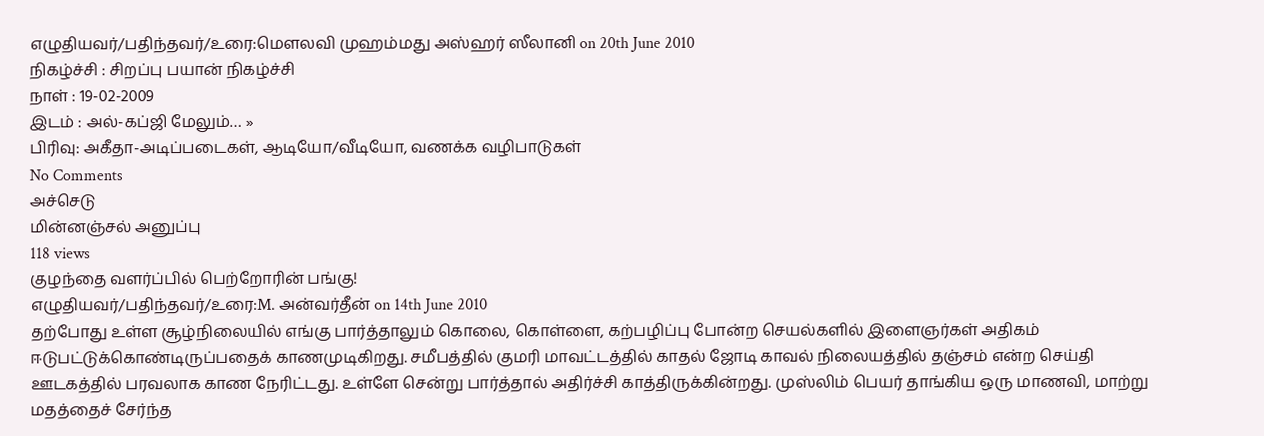எழுதியவர்/பதிந்தவர்/உரை:மெளலவி முஹம்மது அஸ்ஹர் ஸீலானி on 20th June 2010
நிகழ்ச்சி : சிறப்பு பயான் நிகழ்ச்சி
நாள் : 19-02-2009
இடம் : அல்-கப்ஜி மேலும்… »
பிரிவு: அகீதா-அடிப்படைகள், ஆடியோ/வீடியோ, வணக்க வழிபாடுகள்
No Comments
அச்செடு
மின்னஞ்சல் அனுப்பு
118 views
குழந்தை வளர்ப்பில் பெற்றோரின் பங்கு!
எழுதியவர்/பதிந்தவர்/உரை:M. அன்வர்தீன் on 14th June 2010
தற்போது உள்ள சூழ்நிலையில் எங்கு பார்த்தாலும் கொலை, கொள்ளை, கற்பழிப்பு போன்ற செயல்களில் இளைஞர்கள் அதிகம் ஈடுபட்டுக்கொண்டிருப்பதைக் காணமுடிகிறது. சமீபத்தில் குமரி மாவட்டத்தில் காதல் ஜோடி காவல் நிலையத்தில் தஞ்சம் என்ற செய்தி ஊடகத்தில் பரவலாக காண நேரிட்டது. உள்ளே சென்று பார்த்தால் அதிர்ச்சி காத்திருக்கின்றது. முஸ்லிம் பெயர் தாங்கிய ஒரு மாணவி, மாற்று மதத்தைச் சேர்ந்த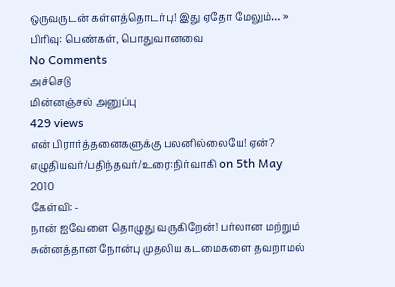ஒருவருடன் கள்ளத்தொடர்பு! இது ஏதோ மேலும்… »
பிரிவு: பெண்கள், பொதுவானவை
No Comments
அச்செடு
மின்னஞ்சல் அனுப்பு
429 views
என் பிரார்த்தனைகளுக்கு பலனில்லையே! ஏன்?
எழுதியவர்/பதிந்தவர்/உரை:நிர்வாகி on 5th May 2010
கேள்வி: -
நான் ஐவேளை தொழுது வருகிறேன்! பர்லான மற்றும் சுன்னத்தான நோன்பு முதலிய கடமைகளை தவறாமல்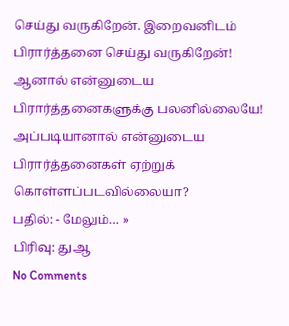செய்து வருகிறேன். இறைவனிடம் பிரார்த்தனை செய்து வருகிறேன்! ஆனால் என்னுடைய பிரார்த்தனைகளுக்கு பலனில்லையே! அப்படியானால் என்னுடைய பிரார்த்தனைகள் ஏற்றுக் கொள்ளப்படவில்லையா?
பதில்: - மேலும்… »
பிரிவு: துஆ
No Comments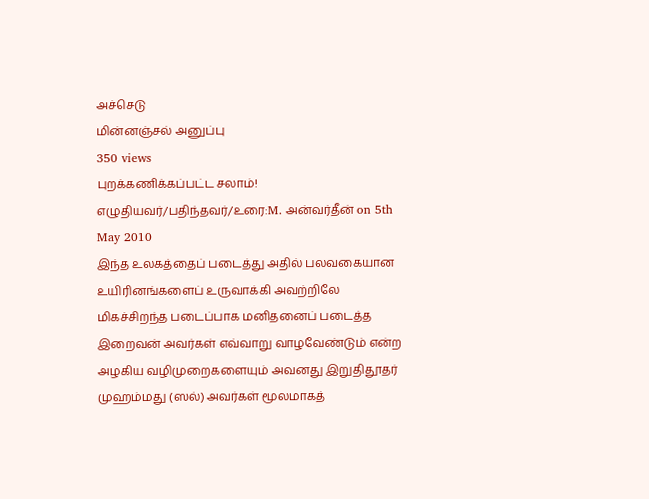அச்செடு
மின்னஞ்சல் அனுப்பு
350 views
புறக்கணிக்கப்பட்ட சலாம்!
எழுதியவர்/பதிந்தவர்/உரை:M. அன்வர்தீன் on 5th May 2010
இந்த உலகத்தைப் படைத்து அதில் பலவகையான உயிரினங்களைப் உருவாக்கி அவற்றிலே மிகச்சிறந்த படைப்பாக மனிதனைப் படைத்த இறைவன் அவர்கள் எவ்வாறு வாழவேண்டும் என்ற அழகிய வழிமுறைகளையும் அவனது இறுதிதூதர் முஹம்மது (ஸல்) அவர்கள் மூலமாகத்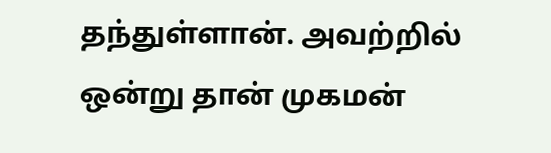தந்துள்ளான். அவற்றில் ஒன்று தான் முகமன்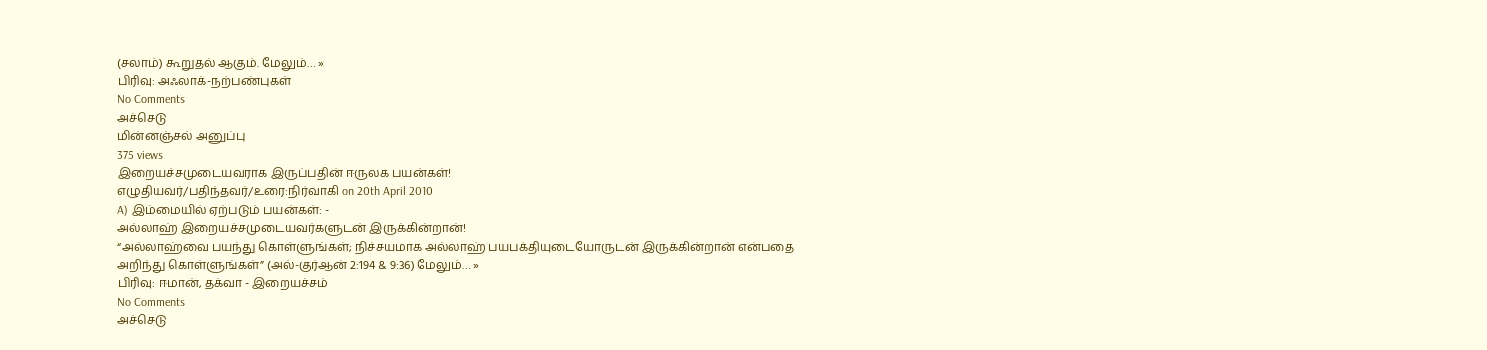(சலாம்) கூறுதல் ஆகும். மேலும்… »
பிரிவு: அஃலாக்-நற்பண்புகள்
No Comments
அச்செடு
மின்னஞ்சல் அனுப்பு
375 views
இறையச்சமுடையவராக இருப்பதின் ஈருலக பயன்கள்!
எழுதியவர்/பதிந்தவர்/உரை:நிர்வாகி on 20th April 2010
A) இம்மையில் ஏற்படும் பயன்கள்: -
அல்லாஹ் இறையச்சமுடையவர்களுடன் இருக்கின்றான்!
“அல்லாஹ்வை பயந்து கொள்ளுங்கள்; நிச்சயமாக அல்லாஹ் பயபக்தியுடையோருடன் இருக்கின்றான் என்பதை அறிந்து கொள்ளுங்கள்” (அல்-குர்ஆன் 2:194 & 9:36) மேலும்… »
பிரிவு: ஈமான், தக்வா - இறையச்சம்
No Comments
அச்செடு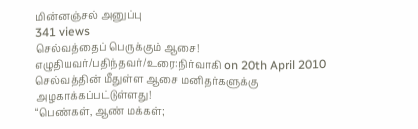மின்னஞ்சல் அனுப்பு
341 views
செல்வத்தைப் பெருக்கும் ஆசை!
எழுதியவர்/பதிந்தவர்/உரை:நிர்வாகி on 20th April 2010
செல்வத்தின் மீதுள்ள ஆசை மனிதர்களுக்கு அழகாக்கப்பட்டுள்ளது!
“பெண்கள், ஆண் மக்கள்;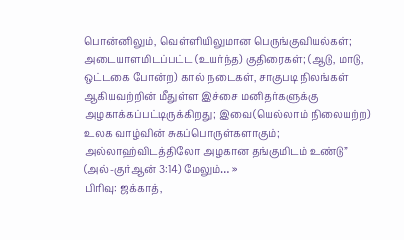பொன்னிலும், வெள்ளியிலுமான பெருங்குவியல்கள்; அடையாளமிடப்பட்ட (உயர்ந்த) குதிரைகள்; (ஆடு, மாடு, ஒட்டகை போன்ற) கால் நடைகள், சாகுபடி நிலங்கள் ஆகியவற்றின் மீதுள்ள இச்சை மனிதர்களுக்கு அழகாக்கப்பட்டிருக்கிறது; இவை(யெல்லாம் நிலையற்ற) உலக வாழ்வின் சுகப்பொருள்களாகும்; அல்லாஹ்விடத்திலோ அழகான தங்குமிடம் உண்டு” (அல்-குர்ஆன் 3:14) மேலும்… »
பிரிவு: ஜக்காத்,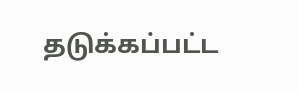தடுக்கப்பட்ட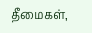தீமைகள்,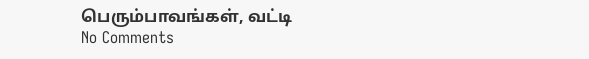பெரும்பாவங்கள், வட்டி
No Comments